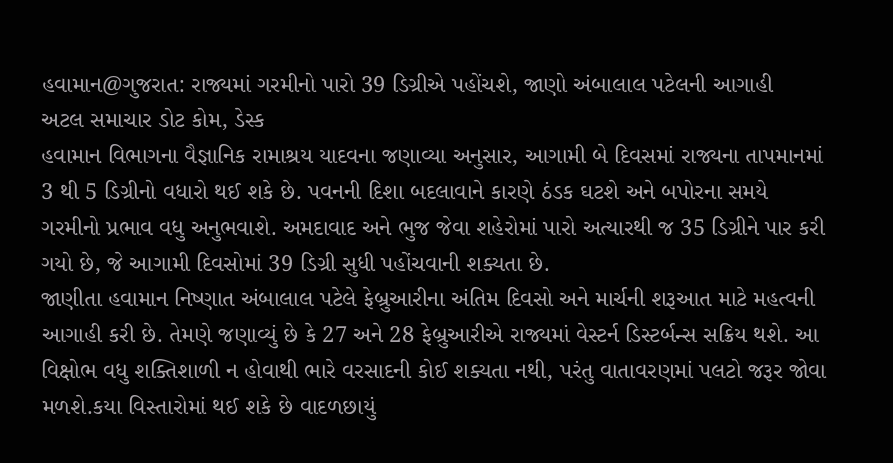હવામાન@ગુજરાત: રાજ્યમાં ગરમીનો પારો 39 ડિગ્રીએ પહોંચશે, જાણો અંબાલાલ પટેલની આગાહી
અટલ સમાચાર ડોટ કોમ, ડેસ્ક
હવામાન વિભાગના વૈજ્ઞાનિક રામાશ્રય યાદવના જણાવ્યા અનુસાર, આગામી બે દિવસમાં રાજ્યના તાપમાનમાં 3 થી 5 ડિગ્રીનો વધારો થઈ શકે છે. પવનની દિશા બદલાવાને કારણે ઠંડક ઘટશે અને બપોરના સમયે ગરમીનો પ્રભાવ વધુ અનુભવાશે. અમદાવાદ અને ભુજ જેવા શહેરોમાં પારો અત્યારથી જ 35 ડિગ્રીને પાર કરી ગયો છે, જે આગામી દિવસોમાં 39 ડિગ્રી સુધી પહોંચવાની શક્યતા છે.
જાણીતા હવામાન નિષ્ણાત અંબાલાલ પટેલે ફેબ્રુઆરીના અંતિમ દિવસો અને માર્ચની શરૂઆત માટે મહત્વની આગાહી કરી છે. તેમણે જણાવ્યું છે કે 27 અને 28 ફેબ્રુઆરીએ રાજ્યમાં વેસ્ટર્ન ડિસ્ટર્બન્સ સક્રિય થશે. આ વિક્ષોભ વધુ શક્તિશાળી ન હોવાથી ભારે વરસાદની કોઈ શક્યતા નથી, પરંતુ વાતાવરણમાં પલટો જરૂર જોવા મળશે.કયા વિસ્તારોમાં થઈ શકે છે વાદળછાયું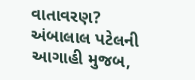વાતાવરણ? અંબાલાલ પટેલની આગાહી મુજબ,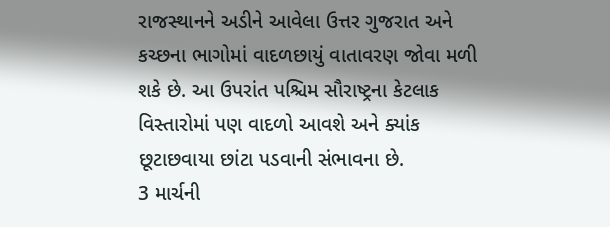રાજસ્થાનને અડીને આવેલા ઉત્તર ગુજરાત અને કચ્છના ભાગોમાં વાદળછાયું વાતાવરણ જોવા મળી શકે છે. આ ઉપરાંત પશ્ચિમ સૌરાષ્ટ્રના કેટલાક વિસ્તારોમાં પણ વાદળો આવશે અને ક્યાંક છૂટાછવાયા છાંટા પડવાની સંભાવના છે.
3 માર્ચની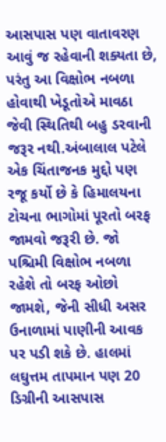આસપાસ પણ વાતાવરણ આવું જ રહેવાની શક્યતા છે, પરંતુ આ વિક્ષોભ નબળા હોવાથી ખેડૂતોએ માવઠા જેવી સ્થિતિથી બહુ ડરવાની જરૂર નથી.અંબાલાલ પટેલે એક ચિંતાજનક મુદ્દો પણ રજૂ કર્યો છે કે હિમાલયના ટોચના ભાગોમાં પૂરતો બરફ જામવો જરૂરી છે. જો પશ્ચિમી વિક્ષોભ નબળા રહેશે તો બરફ ઓછો જામશે, જેની સીધી અસર ઉનાળામાં પાણીની આવક પર પડી શકે છે. હાલમાં લઘુત્તમ તાપમાન પણ 20 ડિગ્રીની આસપાસ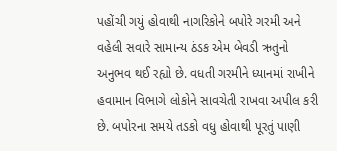પહોંચી ગયું હોવાથી નાગરિકોને બપોરે ગરમી અને વહેલી સવારે સામાન્ય ઠંડક એમ બેવડી ઋતુનો અનુભવ થઈ રહ્યો છે. વધતી ગરમીને ધ્યાનમાં રાખીને હવામાન વિભાગે લોકોને સાવચેતી રાખવા અપીલ કરી છે. બપોરના સમયે તડકો વધુ હોવાથી પૂરતું પાણી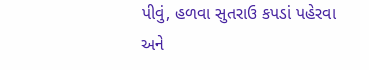પીવું, હળવા સુતરાઉ કપડાં પહેરવા અને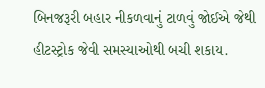બિનજરૂરી બહાર નીકળવાનું ટાળવું જોઈએ જેથી હીટસ્ટ્રોક જેવી સમસ્યાઓથી બચી શકાય.